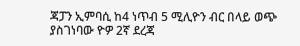ጃፓን ኢምባሲ ከ4 ነጥብ 5 ሚሊዮን ብር በላይ ወጭ ያስገነባው ዮዎ 2ኛ ደረጃ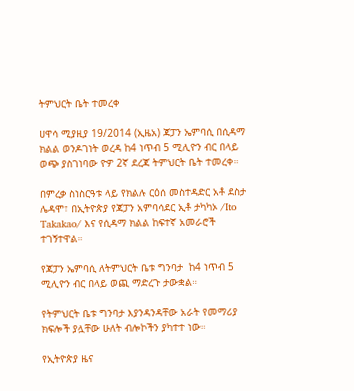ትምህርት ቤት ተመረቀ

ሀዋሳ ሚያዚያ 19/2014 (ኢዜአ) ጃፓን ኤምባሲ በሲዳማ ክልል ወንዶገነት ወረዳ ከ4 ነጥብ 5 ሚሊዮን ብር በላይ ወጭ ያስገነባው ዮዎ 2ኛ ደረጃ ትምህርት ቤት ተመረቀ።

በምረቃ ስነስርዓቱ ላይ የክልሉ ርዕሰ መስተዳድር አቶ ደስታ ሌዳሞ፣ በኢትዮጵያ የጃፓን አምባሳደር ኢቶ ታካካኦ /Ito Takakao/ እና የሲዳማ ክልል ከፍተኛ አመራሮች ተገኝተዋል።

የጃፓን ኤምባሲ ለትምህርት ቤቱ ግንባታ  ከ4 ነጥብ 5 ሚሊዮን ብር በላይ ወጪ ማድረጉ ታውቋል።

የትምህርት ቤቱ ግንባታ እያንዳንዳቸው አራት የመማሪያ ክፍሎች ያሏቸው ሁለት ብሎኮችን ያካተተ ነው።

የኢትዮጵያ ዜና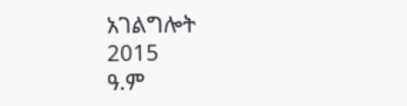አገልግሎት
2015
ዓ.ም